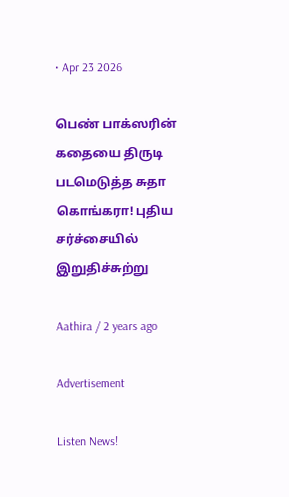• Apr 23 2026

பெண் பாக்ஸரின் கதையை திருடி படமெடுத்த சுதா கொங்கரா! புதிய சர்ச்சையில் இறுதிச்சுற்று

Aathira / 2 years ago

Advertisement

Listen News!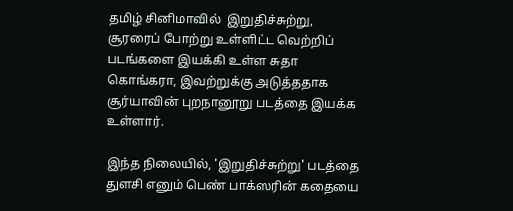தமிழ் சினிமாவில்  இறுதிச்சுற்று, சூரரைப் போற்று உள்ளிட்ட வெற்றிப் படங்களை இயக்கி உள்ள சுதா கொங்கரா, இவற்றுக்கு அடுத்ததாக சூர்யாவின் புறநானூறு படத்தை இயக்க உள்ளார்.

இந்த நிலையில், 'இறுதிச்சுற்று' படத்தை துளசி எனும் பெண் பாக்ஸரின் கதையை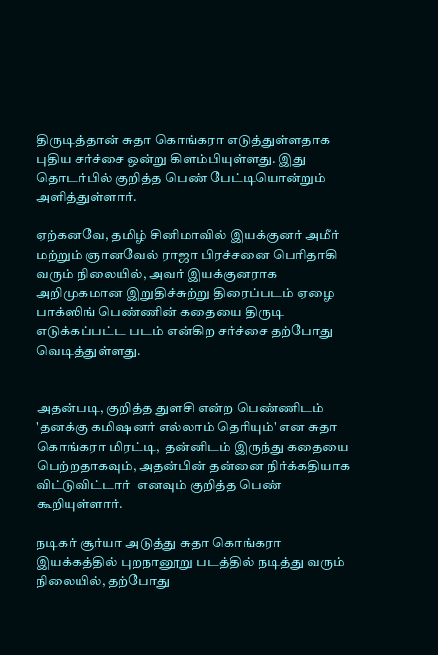திருடித்தான் சுதா கொங்கரா எடுத்துள்ளதாக புதிய சர்ச்சை ஒன்று கிளம்பியுள்ளது. இது தொடர்பில் குறித்த பெண் பேட்டியொன்றும் அளித்துள்ளார்.

ஏற்கனவே, தமிழ் சினிமாவில் இயக்குனர் அமீர் மற்றும் ஞானவேல் ராஜா பிரச்சனை பெரிதாகி வரும் நிலையில், அவர் இயக்குனராக அறிமுகமான இறுதிச்சுற்று திரைப்படம் ஏழை பாக்ஸிங் பெண்ணின் கதையை திருடி எடுக்கப்பட்ட படம் என்கிற சர்ச்சை தற்போது வெடித்துள்ளது.


அதன்படி, குறித்த துளசி என்ற பெண்ணிடம் 'தனக்கு கமிஷனர் எல்லாம் தெரியும்' என சுதா கொங்கரா மிரட்டி,  தன்னிடம் இருந்து கதையை பெற்றதாகவும், அதன்பின் தன்னை நிர்க்கதியாக விட்டுவிட்டார்  எனவும் குறித்த பெண் கூறியுள்ளார்.

நடிகர் சூர்யா அடுத்து சுதா கொங்கரா இயக்கத்தில் புறநானூறு படத்தில் நடித்து வரும் நிலையில், தற்போது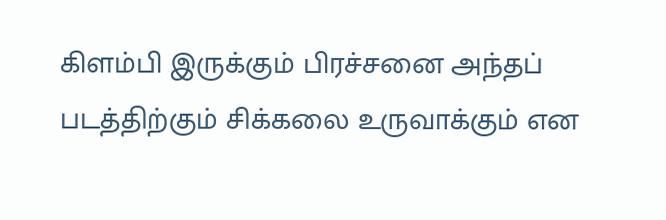கிளம்பி இருக்கும் பிரச்சனை அந்தப் படத்திற்கும் சிக்கலை உருவாக்கும் என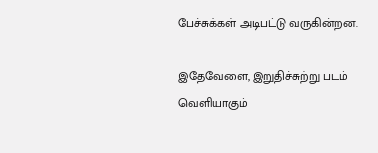பேச்சுக்கள் அடிபட்டு வருகின்றன.

இதேவேளை, இறுதிச்சுற்று படம் வெளியாகும்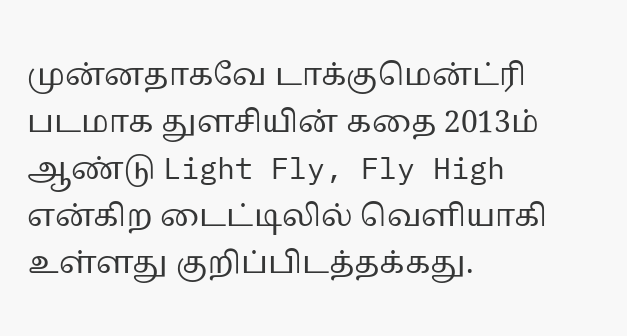முன்னதாகவே டாக்குமென்ட்ரி படமாக துளசியின் கதை 2013ம் ஆண்டு Light Fly, Fly High  என்கிற டைட்டிலில் வெளியாகி உள்ளது குறிப்பிடத்தக்கது.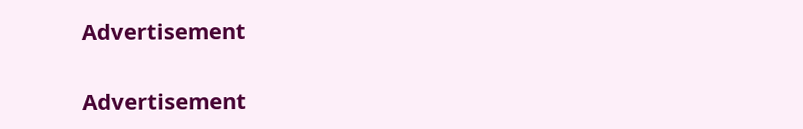Advertisement

Advertisement